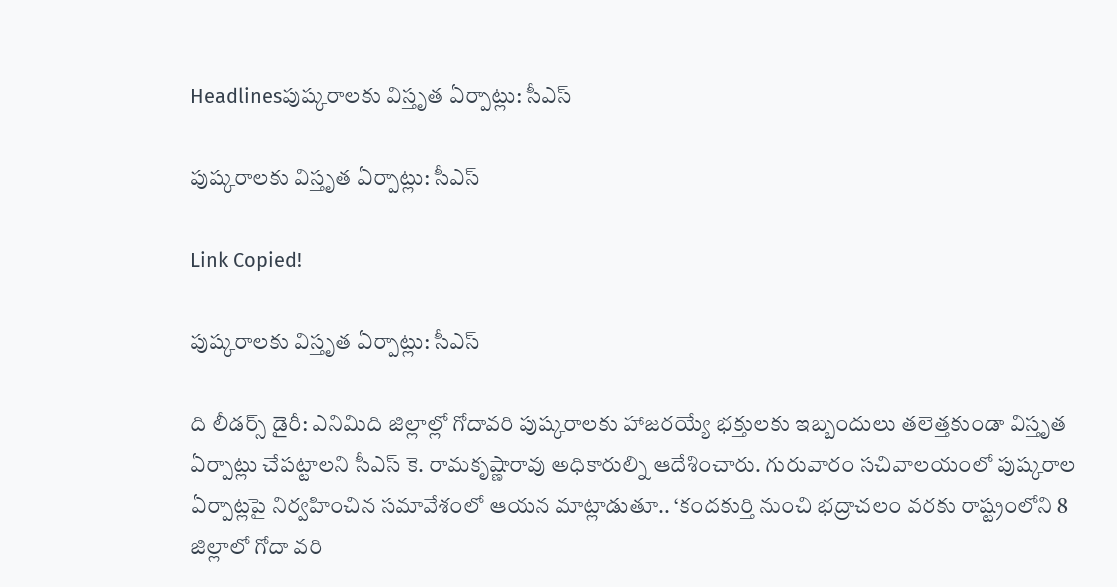Headlinesపుష్కరాలకు విస్తృత ఏర్పాట్లు: సీఎస్

పుష్కరాలకు విస్తృత ఏర్పాట్లు: సీఎస్

Link Copied!

పుష్కరాలకు విస్తృత ఏర్పాట్లు: సీఎస్

ది లీడర్స్ డైరీ: ఎనిమిది జిల్లాల్లో గోదావరి పుష్కరాలకు హాజరయ్యే భక్తులకు ఇబ్బందులు తలెత్తకుండా విస్తృత ఏర్పాట్లు చేపట్టాలని సీఎస్ కె. రామకృష్ణారావు అధికారుల్ని ఆదేశించారు. గురువారం సచివాలయంలో పుష్కరాల ఏర్పాట్లపై నిర్వహించిన సమావేశంలో ఆయన మాట్లాడుతూ.. ‘కందకుర్తి నుంచి భద్రాచలం వరకు రాష్ట్రంలోని 8 జిల్లాలో గోదా వరి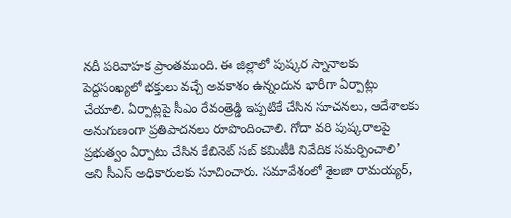నదీ పరివాహక ప్రాంతముంది. ఈ జిల్లాలో పుష్కర స్నానాలకు పెద్దసంఖ్యలో భక్తులు వచ్చే అవకాశం ఉన్నందున భారీగా ఏర్పాట్లు చేయాలి. ఏర్పాట్లపై సీఎం రేవంత్రెడ్డి ఇప్పటికే చేసిన సూచనలు, ఆదేశాలకు అనుగుణంగా ప్రతిపాదనలు రూపొందించాలి. గోదా వరి పుష్కరాలపై ప్రభుత్వం ఏర్పాటు చేసిన కేబినెట్ సబ్ కమిటీకి నివేదిక సమర్పించాలి’ అని సీఎస్ అధికారులకు సూచించారు. సమావేశంలో శైలజా రామయ్యర్,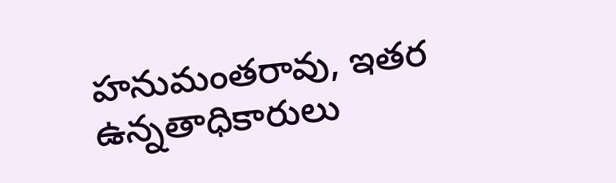హనుమంతరావు, ఇతర ఉన్నతాధికారులు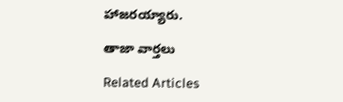హాజరయ్యారు.

తాజా వార్తలు

Related Articles